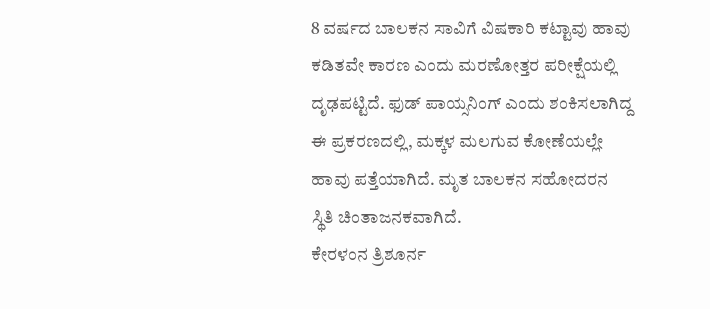8 ವರ್ಷದ ಬಾಲಕನ ಸಾವಿಗೆ ವಿಷಕಾರಿ ಕಟ್ಟಾವು ಹಾವು ಕಡಿತವೇ ಕಾರಣ ಎಂದು ಮರಣೋತ್ತರ ಪರೀಕ್ಷೆಯಲ್ಲಿ ದೃಢಪಟ್ಟಿದೆ. ಫುಡ್ ಪಾಯ್ಸನಿಂಗ್ ಎಂದು ಶಂಕಿಸಲಾಗಿದ್ದ ಈ ಪ್ರಕರಣದಲ್ಲಿ, ಮಕ್ಕಳ ಮಲಗುವ ಕೋಣೆಯಲ್ಲೇ ಹಾವು ಪತ್ತೆಯಾಗಿದೆ. ಮೃತ ಬಾಲಕನ ಸಹೋದರನ ಸ್ಥಿತಿ ಚಿಂತಾಜನಕವಾಗಿದೆ.
ಕೇರಳಂನ ತ್ರಿಶೂರ್ನ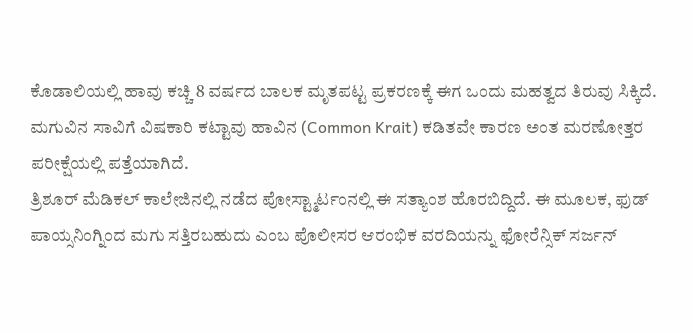ಕೊಡಾಲಿಯಲ್ಲಿ ಹಾವು ಕಚ್ಚಿ 8 ವರ್ಷದ ಬಾಲಕ ಮೃತಪಟ್ಟ ಪ್ರಕರಣಕ್ಕೆ ಈಗ ಒಂದು ಮಹತ್ವದ ತಿರುವು ಸಿಕ್ಕಿದೆ. ಮಗುವಿನ ಸಾವಿಗೆ ವಿಷಕಾರಿ ಕಟ್ಟಾವು ಹಾವಿನ (Common Krait) ಕಡಿತವೇ ಕಾರಣ ಅಂತ ಮರಣೋತ್ತರ ಪರೀಕ್ಷೆಯಲ್ಲಿ ಪತ್ತೆಯಾಗಿದೆ.
ತ್ರಿಶೂರ್ ಮೆಡಿಕಲ್ ಕಾಲೇಜಿನಲ್ಲಿ ನಡೆದ ಪೋಸ್ಟ್ಮಾರ್ಟಂನಲ್ಲಿ ಈ ಸತ್ಯಾಂಶ ಹೊರಬಿದ್ದಿದೆ. ಈ ಮೂಲಕ, ಫುಡ್ ಪಾಯ್ಸನಿಂಗ್ನಿಂದ ಮಗು ಸತ್ತಿರಬಹುದು ಎಂಬ ಪೊಲೀಸರ ಆರಂಭಿಕ ವರದಿಯನ್ನು ಫೋರೆನ್ಸಿಕ್ ಸರ್ಜನ್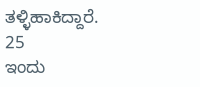ತಳ್ಳಿಹಾಕಿದ್ದಾರೆ.
25
ಇಂದು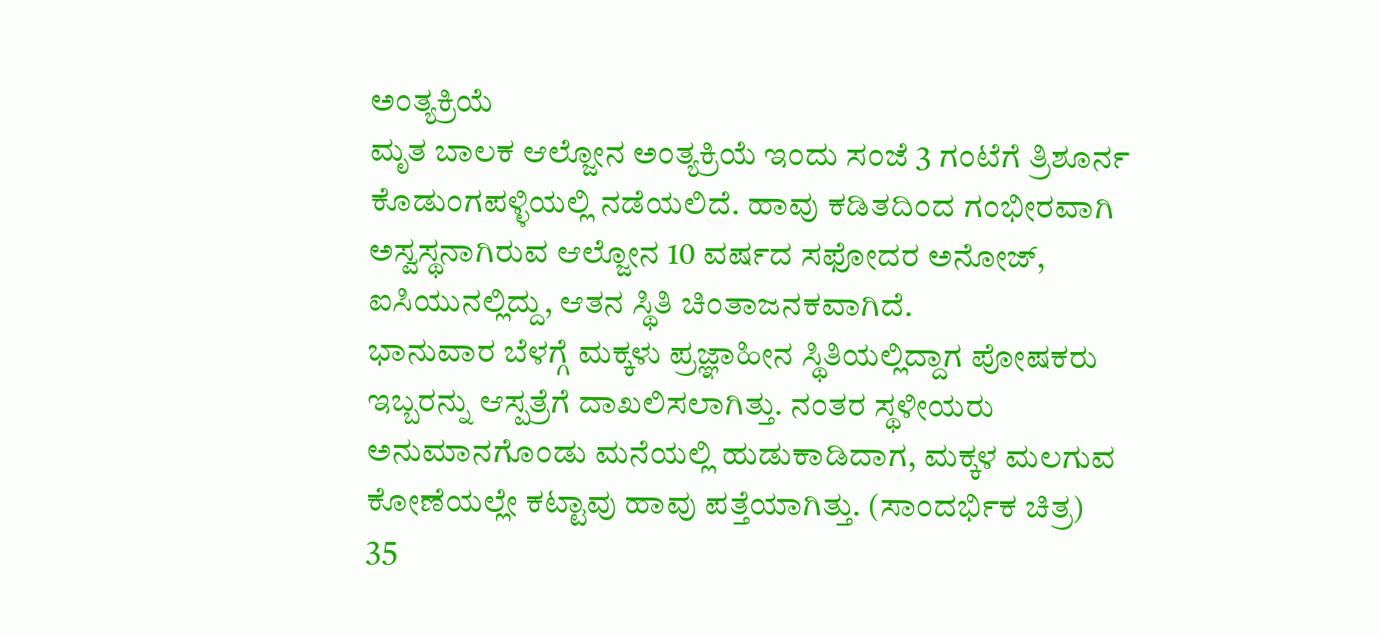ಅಂತ್ಯಕ್ರಿಯೆ
ಮೃತ ಬಾಲಕ ಆಲ್ಜೋನ ಅಂತ್ಯಕ್ರಿಯೆ ಇಂದು ಸಂಜೆ 3 ಗಂಟೆಗೆ ತ್ರಿಶೂರ್ನ ಕೊಡುಂಗಪಳ್ಳಿಯಲ್ಲಿ ನಡೆಯಲಿದೆ. ಹಾವು ಕಡಿತದಿಂದ ಗಂಭೀರವಾಗಿ ಅಸ್ವಸ್ಥನಾಗಿರುವ ಆಲ್ಜೋನ 10 ವರ್ಷದ ಸಫೋದರ ಅನೋಜ್, ಐಸಿಯುನಲ್ಲಿದ್ದು, ಆತನ ಸ್ಥಿತಿ ಚಿಂತಾಜನಕವಾಗಿದೆ.
ಭಾನುವಾರ ಬೆಳಗ್ಗೆ ಮಕ್ಕಳು ಪ್ರಜ್ಞಾಹೀನ ಸ್ಥಿತಿಯಲ್ಲಿದ್ದಾಗ ಪೋಷಕರು ಇಬ್ಬರನ್ನು ಆಸ್ಪತ್ರೆಗೆ ದಾಖಲಿಸಲಾಗಿತ್ತು. ನಂತರ ಸ್ಥಳೀಯರು ಅನುಮಾನಗೊಂಡು ಮನೆಯಲ್ಲಿ ಹುಡುಕಾಡಿದಾಗ, ಮಕ್ಕಳ ಮಲಗುವ ಕೋಣೆಯಲ್ಲೇ ಕಟ್ಟಾವು ಹಾವು ಪತ್ತೆಯಾಗಿತ್ತು. (ಸಾಂದರ್ಭಿಕ ಚಿತ್ರ)
35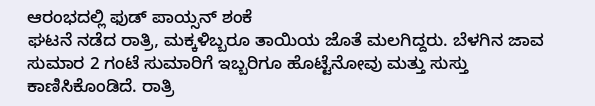ಆರಂಭದಲ್ಲಿ ಫುಡ್ ಪಾಯ್ಸನ್ ಶಂಕೆ
ಘಟನೆ ನಡೆದ ರಾತ್ರಿ, ಮಕ್ಕಳಿಬ್ಬರೂ ತಾಯಿಯ ಜೊತೆ ಮಲಗಿದ್ದರು. ಬೆಳಗಿನ ಜಾವ ಸುಮಾರ 2 ಗಂಟೆ ಸುಮಾರಿಗೆ ಇಬ್ಬರಿಗೂ ಹೊಟ್ಟೆನೋವು ಮತ್ತು ಸುಸ್ತು ಕಾಣಿಸಿಕೊಂಡಿದೆ. ರಾತ್ರಿ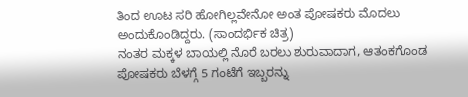ತಿಂದ ಊಟ ಸರಿ ಹೋಗಿಲ್ಲವೇನೋ ಅಂತ ಪೋಷಕರು ಮೊದಲು ಅಂದುಕೊಂಡಿದ್ದರು. (ಸಾಂದರ್ಭಿಕ ಚಿತ್ರ)
ನಂತರ ಮಕ್ಕಳ ಬಾಯಲ್ಲಿ ನೊರೆ ಬರಲು ಶುರುವಾದಾಗ, ಆತಂಕಗೊಂಡ ಪೋಷಕರು ಬೆಳಗ್ಗೆ 5 ಗಂಟೆಗೆ ಇಬ್ಬರನ್ನು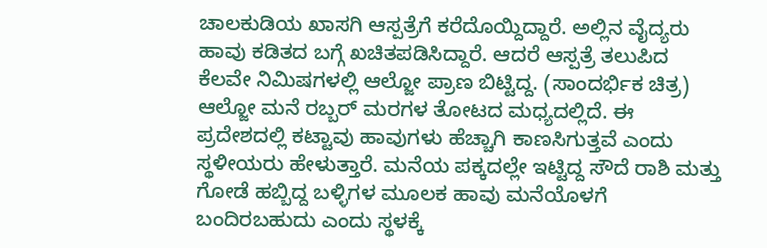ಚಾಲಕುಡಿಯ ಖಾಸಗಿ ಆಸ್ಪತ್ರೆಗೆ ಕರೆದೊಯ್ದಿದ್ದಾರೆ. ಅಲ್ಲಿನ ವೈದ್ಯರು ಹಾವು ಕಡಿತದ ಬಗ್ಗೆ ಖಚಿತಪಡಿಸಿದ್ದಾರೆ. ಆದರೆ ಆಸ್ಪತ್ರೆ ತಲುಪಿದ ಕೆಲವೇ ನಿಮಿಷಗಳಲ್ಲಿ ಆಲ್ಜೋ ಪ್ರಾಣ ಬಿಟ್ಟಿದ್ದ. (ಸಾಂದರ್ಭಿಕ ಚಿತ್ರ)
ಆಲ್ಜೋ ಮನೆ ರಬ್ಬರ್ ಮರಗಳ ತೋಟದ ಮಧ್ಯದಲ್ಲಿದೆ. ಈ ಪ್ರದೇಶದಲ್ಲಿ ಕಟ್ಟಾವು ಹಾವುಗಳು ಹೆಚ್ಚಾಗಿ ಕಾಣಸಿಗುತ್ತವೆ ಎಂದು ಸ್ಥಳೀಯರು ಹೇಳುತ್ತಾರೆ. ಮನೆಯ ಪಕ್ಕದಲ್ಲೇ ಇಟ್ಟಿದ್ದ ಸೌದೆ ರಾಶಿ ಮತ್ತು ಗೋಡೆ ಹಬ್ಬಿದ್ದ ಬಳ್ಳಿಗಳ ಮೂಲಕ ಹಾವು ಮನೆಯೊಳಗೆ ಬಂದಿರಬಹುದು ಎಂದು ಸ್ಥಳಕ್ಕೆ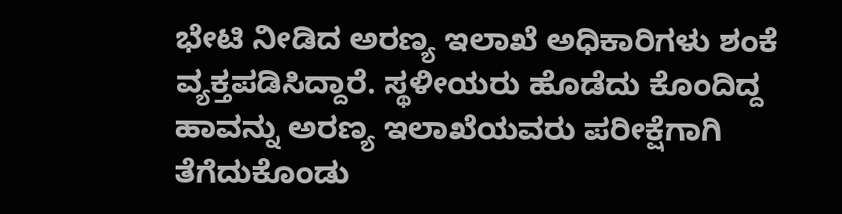ಭೇಟಿ ನೀಡಿದ ಅರಣ್ಯ ಇಲಾಖೆ ಅಧಿಕಾರಿಗಳು ಶಂಕೆ ವ್ಯಕ್ತಪಡಿಸಿದ್ದಾರೆ. ಸ್ಥಳೀಯರು ಹೊಡೆದು ಕೊಂದಿದ್ದ ಹಾವನ್ನು ಅರಣ್ಯ ಇಲಾಖೆಯವರು ಪರೀಕ್ಷೆಗಾಗಿ ತೆಗೆದುಕೊಂಡು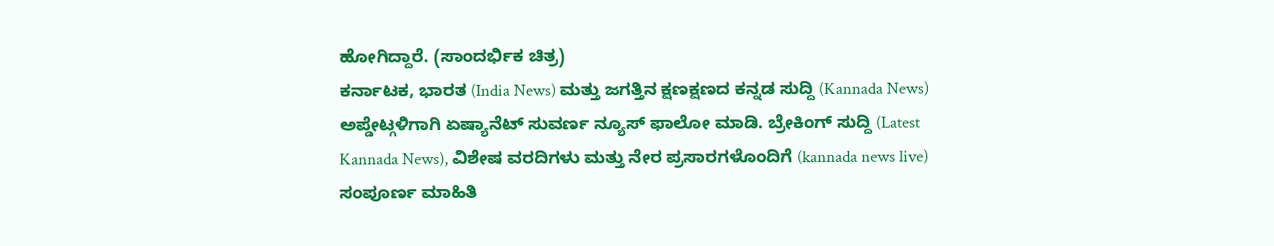ಹೋಗಿದ್ದಾರೆ. (ಸಾಂದರ್ಭಿಕ ಚಿತ್ರ)
ಕರ್ನಾಟಕ, ಭಾರತ (India News) ಮತ್ತು ಜಗತ್ತಿನ ಕ್ಷಣಕ್ಷಣದ ಕನ್ನಡ ಸುದ್ದಿ (Kannada News) ಅಪ್ಡೇಟ್ಗಳಿಗಾಗಿ ಏಷ್ಯಾನೆಟ್ ಸುವರ್ಣ ನ್ಯೂಸ್ ಫಾಲೋ ಮಾಡಿ. ಬ್ರೇಕಿಂಗ್ ಸುದ್ದಿ (Latest Kannada News), ವಿಶೇಷ ವರದಿಗಳು ಮತ್ತು ನೇರ ಪ್ರಸಾರಗಳೊಂದಿಗೆ (kannada news live) ಸಂಪೂರ್ಣ ಮಾಹಿತಿ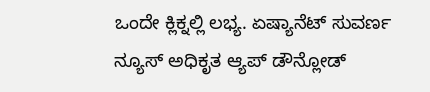ಒಂದೇ ಕ್ಲಿಕ್ನಲ್ಲಿ ಲಭ್ಯ. ಏಷ್ಯಾನೆಟ್ ಸುವರ್ಣ ನ್ಯೂಸ್ ಅಧಿಕೃತ ಆ್ಯಪ್ ಡೌನ್ಲೋಡ್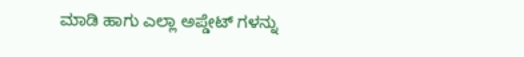ಮಾಡಿ ಹಾಗು ಎಲ್ಲಾ ಅಪ್ಡೇಟ್ ಗಳನ್ನು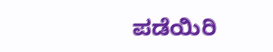ಪಡೆಯಿರಿ